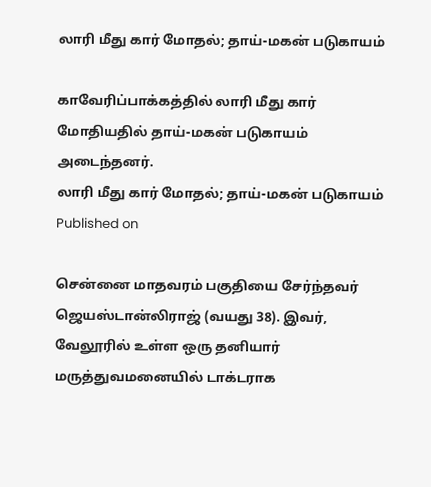லாரி மீது கார் மோதல்; தாய்-மகன் படுகாயம்

காவேரிப்பாக்கத்தில் லாரி மீது கார் மோதியதில் தாய்-மகன் படுகாயம் அடைந்தனர்.
லாரி மீது கார் மோதல்; தாய்-மகன் படுகாயம்
Published on

சென்னை மாதவரம் பகுதியை சேர்ந்தவர் ஜெயஸ்டான்லிராஜ் (வயது 38). இவர், வேலூரில் உள்ள ஒரு தனியார் மருத்துவமனையில் டாக்டராக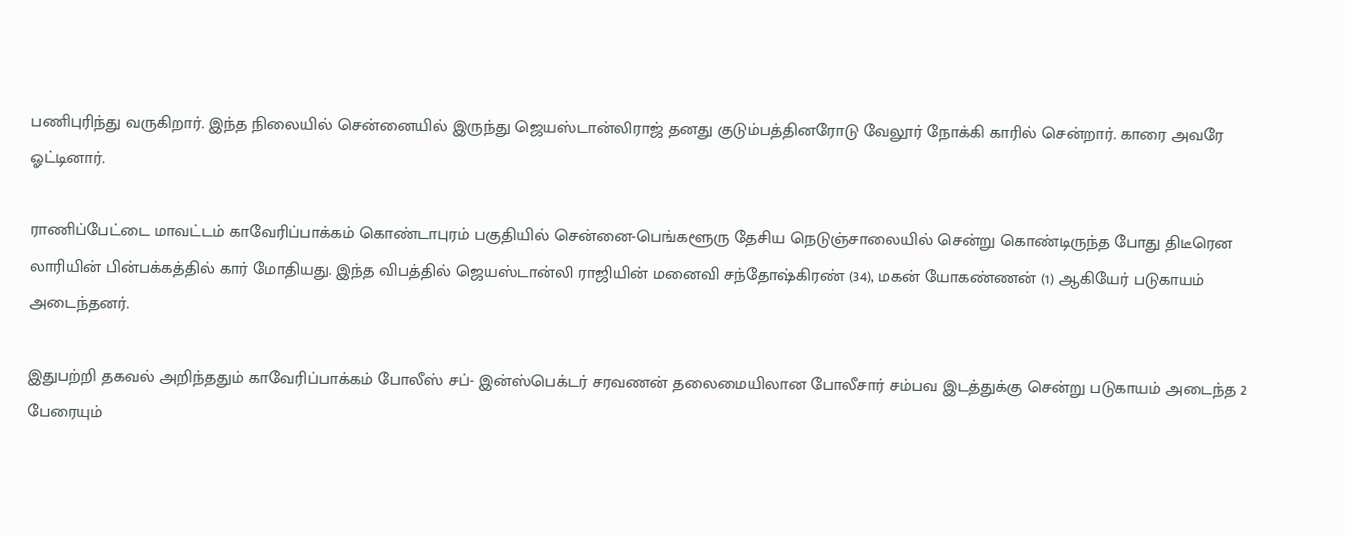பணிபுரிந்து வருகிறார். இந்த நிலையில் சென்னையில் இருந்து ஜெயஸ்டான்லிராஜ் தனது குடும்பத்தினரோடு வேலூர் நோக்கி காரில் சென்றார். காரை அவரே ஓட்டினார்.

ராணிப்பேட்டை மாவட்டம் காவேரிப்பாக்கம் கொண்டாபுரம் பகுதியில் சென்னை-பெங்களூரு தேசிய நெடுஞ்சாலையில் சென்று கொண்டிருந்த போது திடீரென லாரியின் பின்பக்கத்தில் கார் மோதியது. இந்த விபத்தில் ஜெயஸ்டான்லி ராஜியின் மனைவி சந்தோஷ்கிரண் (34), மகன் யோகண்ணன் (1) ஆகியேர் படுகாயம் அடைந்தனர்.

இதுபற்றி தகவல் அறிந்ததும் காவேரிப்பாக்கம் போலீஸ் சப்- இன்ஸ்பெக்டர் சரவணன் தலைமையிலான போலீசார் சம்பவ இடத்துக்கு சென்று படுகாயம் அடைந்த 2 பேரையும்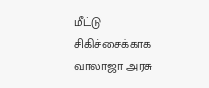மீட்டு சிகிச்சைக்காக வாலாஜா அரசு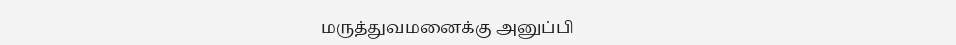மருத்துவமனைக்கு அனுப்பி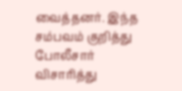வைத்தனர். இந்த சம்பவம் குறித்து போலீசார் விசாரித்து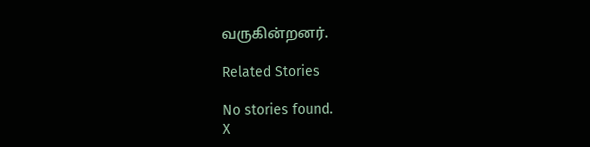வருகின்றனர்.

Related Stories

No stories found.
X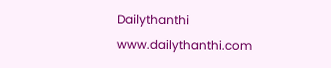Dailythanthi
www.dailythanthi.com